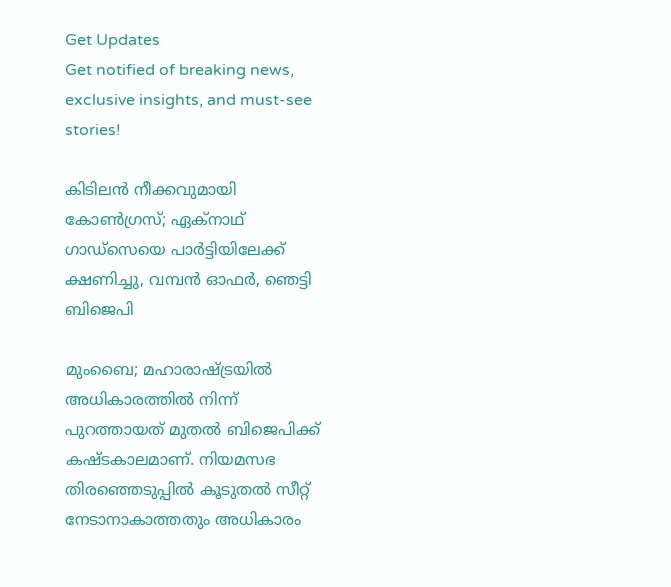Get Updates
Get notified of breaking news, exclusive insights, and must-see stories!

കിടിലൻ നീക്കവുമായി കോൺഗ്രസ്; ഏക്നാഥ് ഗാഡ്സെയെ പാർട്ടിയിലേക്ക് ക്ഷണിച്ചു, വമ്പൻ ഓഫർ, ഞെട്ടി ബിജെപി

മുംബൈ; മഹാരാഷ്ട്രയിൽ അധികാരത്തിൽ നിന്ന് പുറത്തായത് മുതൽ ബിജെപിക്ക് കഷ്ടകാലമാണ്. നിയമസഭ തിരഞ്ഞെടുപ്പിൽ കൂടുതൽ സീറ്റ് നേടാനാകാത്തതും അധികാരം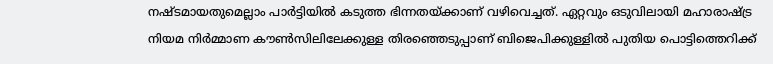നഷ്ടമായതുമെല്ലാം പാർട്ടിയിൽ കടുത്ത ഭിന്നതയ്ക്കാണ് വഴിവെച്ചത്. ഏറ്റവും ഒടുവിലായി മഹാരാഷ്ട്ര നിയമ നിർമ്മാണ കൗൺസിലിലേക്കുള്ള തിരഞ്ഞെടുപ്പാണ് ബിജെപിക്കുള്ളിൽ പുതിയ പൊട്ടിത്തെറിക്ക്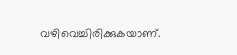വഴിവെച്ചിരിക്കുകയാണ്.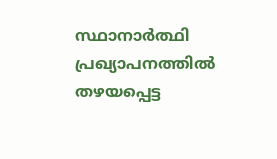സ്ഥാനാർത്ഥി പ്രഖ്യാപനത്തിൽ തഴയപ്പെട്ട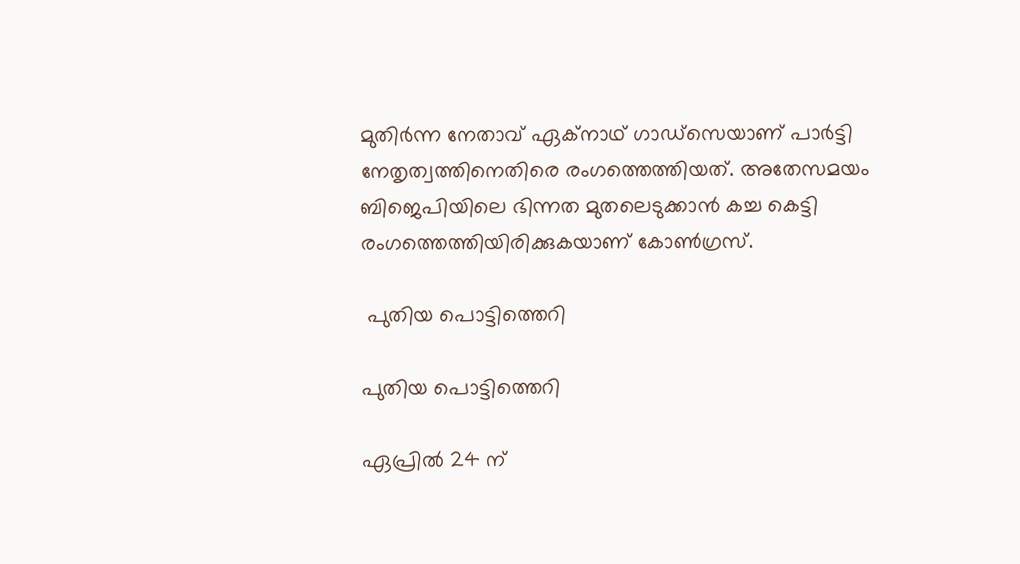മുതിർന്ന നേതാവ് ഏക്നാഥ് ഗാഡ്സെയാണ് പാർട്ടി നേതൃത്വത്തിനെതിരെ രംഗത്തെത്തിയത്. അതേസമയം ബിജെപിയിലെ ഭിന്നത മുതലെടുക്കാൻ കച്ച കെട്ടി രംഗത്തെത്തിയിരിക്കുകയാണ് കോൺഗ്രസ്.

 പുതിയ പൊട്ടിത്തെറി

പുതിയ പൊട്ടിത്തെറി

ഏപ്രിൽ 24 ന്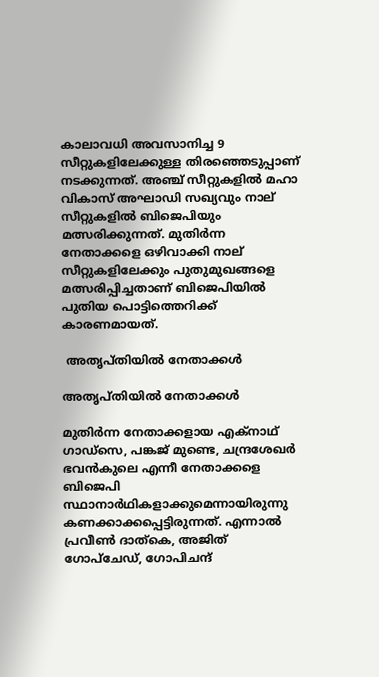കാലാവധി അവസാനിച്ച 9 സീറ്റുകളിലേക്കുള്ള തിരഞ്ഞെടുപ്പാണ് നടക്കുന്നത്. അഞ്ച് സീറ്റുകളിൽ മഹാ വികാസ് അഘാഡി സഖ്യവും നാല് സീറ്റുകളിൽ ബിജെപിയും മത്സരിക്കുന്നത്. മുതിർന്ന നേതാക്കളെ ഒഴിവാക്കി നാല് സീറ്റുകളിലേക്കും പുതുമുഖങ്ങളെ മത്സരിപ്പിച്ചതാണ് ബിജെപിയിൽ പുതിയ പൊട്ടിത്തെറിക്ക് കാരണമായത്.

 അതൃപ്തിയിൽ നേതാക്കൾ

അതൃപ്തിയിൽ നേതാക്കൾ

മുതിർന്ന നേതാക്കളായ എക്നാഥ് ഗാഡ്സെ, പങ്കജ് മുണ്ടെ, ചന്ദ്രശേഖർ ഭവൻകുലെ എന്നീ നേതാക്കളെ ബിജെപി സ്ഥാനാർഥികളാക്കുമെന്നായിരുന്നു കണക്കാക്കപ്പെട്ടിരുന്നത്. എന്നാൽ പ്രവീൺ ദാത്‌കെ, അജിത് ഗോപ്ചേഡ്, ഗോപിചന്ദ്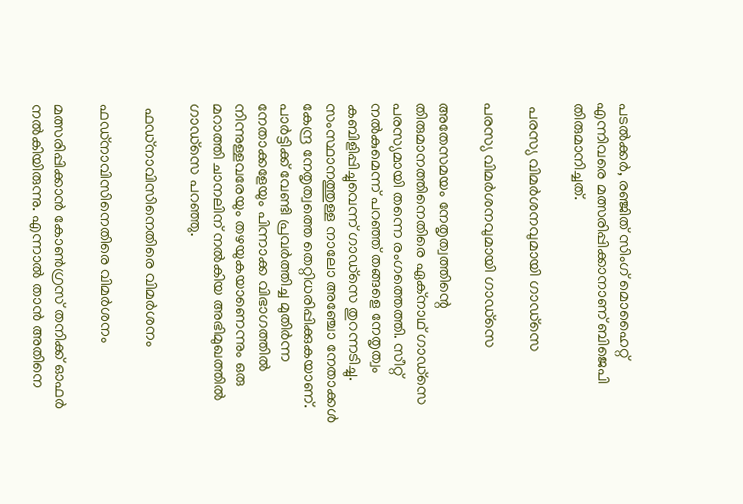പടൽക്കർ, രഞ്ജിത് സിംഗ് മൊഹൈറ്റ് എന്നിവരെ മത്സരിപ്പിക്കാനാണ് ബിജെപി തിരുമാനിച്ചത്.

 പരസ്യ വിമർശനവുമായി ഗാഡ്സെ

പരസ്യ വിമർശനവുമായി ഗാഡ്സെ

അതേസമയം നേതൃത്വത്തിന്റെ തിരുമാനത്തിനെതിരെ ഏക്നാഥ് ഗാഡ്സെ പരസ്യമായി തന്നെ രംഗത്തെത്തി. സീറ്റ് നൽകുമെന്ന് പറഞ്ഞ് തങ്ങളെ നേതൃത്വം കബിളിപ്പിച്ചുവെന്ന് ഗാഡ്സെ തുറന്നടിച്ചു. സംസ്ഥാനത്തുള്ള നാലോ അഞ്ചോ നേതാക്കൾ കേന്ദ്ര നേതൃത്വത്തെ തെറ്റിധരിപ്പിക്കുകയാണ്. പാർട്ടിക്ക് വേണ്ടി പ്രവർത്തിച്ച മുതിർന്ന നേതാക്കളേയും പിന്നാക്ക വിഭാഗത്തിൽ നിന്നുള്ളവരേയും തഴയുകയാണെന്നും ഒരു മറാത്തി ചാനലിന് നൽകിയ അഭിമുഖത്തിൽ ഗാഡ്സെ പറഞ്ഞു.

 ഫഡ്നാവിസിനെതിരെ വിമർശനം

ഫഡ്നാവിസിനെതിരെ വിമർശനം

മത്സരിപ്പിക്കാൻ കോൺഗ്രസ് തനിക്ക് ഓഫർ നൽകിയിരുന്നു. എന്നാൽ താൻ അതിനെ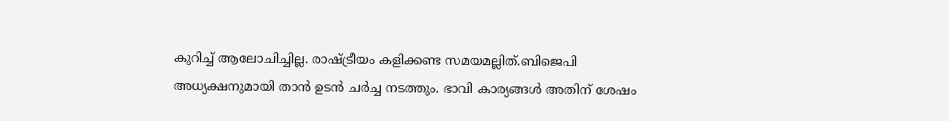കുറിച്ച് ആലോചിച്ചില്ല. രാഷ്ട്രീയം കളിക്കണ്ട സമയമല്ലിത്.ബിജെപി അധ്യക്ഷനുമായി താൻ ഉടൻ ചർച്ച നടത്തും. ഭാവി കാര്യങ്ങൾ അതിന് ശേഷം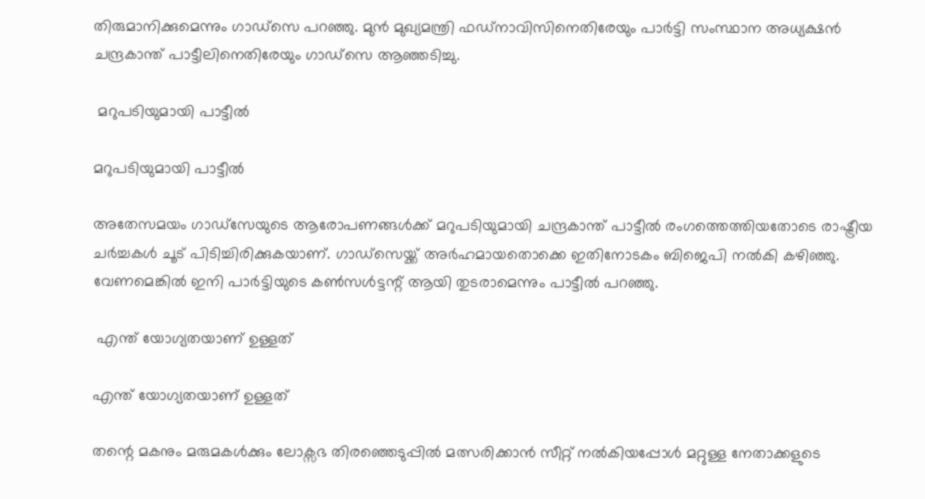തിരുമാനിക്കുമെന്നും ഗാഡ്സെ പറഞ്ഞു. മുൻ മുഖ്യമന്ത്രി ഫഡ്നാവിസിനെതിരേയും പാർട്ടി സംസ്ഥാന അധ്യക്ഷൻ ചന്ദ്രകാന്ത് പാട്ടീലിനെതിരേയും ഗാഡ്സെ ആഞ്ഞടിച്ചു.

 മറുപടിയുമായി പാട്ടീൽ

മറുപടിയുമായി പാട്ടീൽ

അതേസമയം ഗാഡ്സേയുടെ ആരോപണങ്ങൾക്ക് മറുപടിയുമായി ചന്ദ്രകാന്ത് പാട്ടീൽ രംഗത്തെത്തിയതോടെ രാഷ്ട്രീയ ചർച്ചകൾ ചൂട് പിടിച്ചിരിക്കുകയാണ്. ഗാഡ്സെയ്ക്ക് അർഹമായതൊക്കെ ഇതിനോടകം ബിജെപി നൽകി കഴിഞ്ഞു. വേണമെങ്കിൽ ഇനി പാർട്ടിയുടെ കൺസൾട്ടന്റ് ആയി തുടരാമെന്നും പാട്ടീൽ പറഞ്ഞു.

 എന്ത് യോഗ്യതയാണ് ഉള്ളത്

എന്ത് യോഗ്യതയാണ് ഉള്ളത്

തന്റെ മകനും മരുമകൾക്കും ലോക്സഭ തിരഞ്ഞെടുപ്പിൽ മത്സരിക്കാൻ സീറ്റ് നൽകിയപ്പോൾ മറ്റുള്ള നേതാക്കളുടെ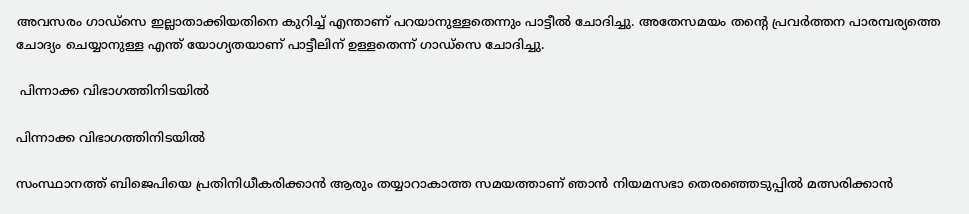അവസരം ഗാഡ്സെ ഇല്ലാതാക്കിയതിനെ കുറിച്ച് എന്താണ് പറയാനുള്ളതെന്നും പാട്ടീൽ ചോദിച്ചു. അതേസമയം തന്റെ പ്രവർത്തന പാരമ്പര്യത്തെ ചോദ്യം ചെയ്യാനുള്ള എന്ത് യോഗ്യതയാണ് പാട്ടീലിന് ഉള്ളതെന്ന് ഗാഡ്സെ ചോദിച്ചു.

 പിന്നാക്ക വിഭാഗത്തിനിടയിൽ

പിന്നാക്ക വിഭാഗത്തിനിടയിൽ

സംസ്ഥാനത്ത് ബിജെപിയെ പ്രതിനിധീകരിക്കാൻ ആരും തയ്യാറാകാത്ത സമയത്താണ് ഞാൻ നിയമസഭാ തെരഞ്ഞെടുപ്പിൽ മത്സരിക്കാൻ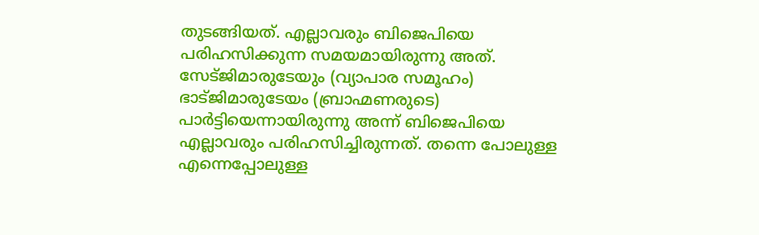തുടങ്ങിയത്. എല്ലാവരും ബിജെപിയെ പരിഹസിക്കുന്ന സമയമായിരുന്നു അത്. സേട്ജിമാരുടേയും (വ്യാപാര സമൂഹം) ഭാട്ജിമാരുടേയം (ബ്രാഹ്മണരുടെ) പാർട്ടിയെന്നായിരുന്നു അന്ന് ബിജെപിയെ എല്ലാവരും പരിഹസിച്ചിരുന്നത്. തന്നെ പോലുള്ള എന്നെപ്പോലുള്ള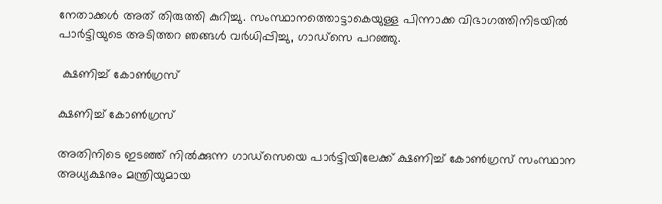നേതാക്കൾ അത് തിരുത്തി കുറിച്ചു. സംസ്ഥാനത്തൊട്ടാകെയുള്ള പിന്നാക്ക വിഭാഗത്തിനിടയിൽ പാർട്ടിയുടെ അടിത്തറ ഞങ്ങൾ വർധിപ്പിച്ചു, ഗാഡ്സെ പറഞ്ഞു.

 ക്ഷണിച്ച് കോൺഗ്രസ്

ക്ഷണിച്ച് കോൺഗ്രസ്

അതിനിടെ ഇടഞ്ഞ് നിൽക്കുന്ന ഗാഡ്സെയെ പാർട്ടിയിലേക്ക് ക്ഷണിച്ച് കോൺഗ്രസ് സംസ്ഥാന അധ്യക്ഷനും മന്ത്രിയുമായ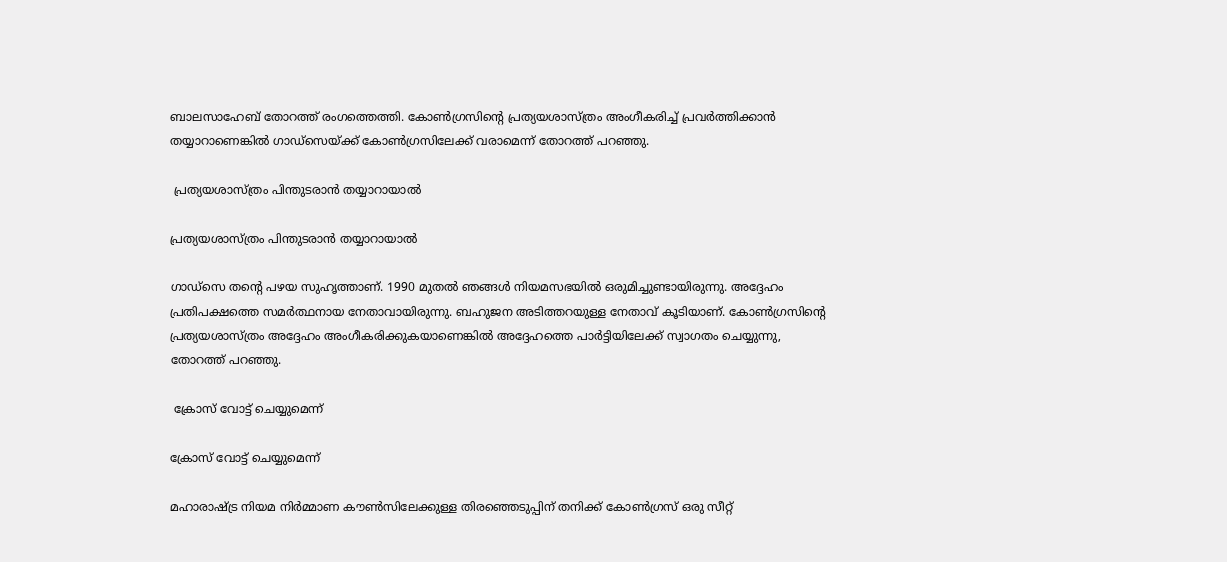ബാലസാഹേബ് തോറത്ത് രംഗത്തെത്തി. കോൺഗ്രസിന്റെ പ്രത്യയശാസ്ത്രം അംഗീകരിച്ച് പ്രവർത്തിക്കാൻ തയ്യാറാണെങ്കിൽ ഗാഡ്സെയ്ക്ക് കോൺഗ്രസിലേക്ക് വരാമെന്ന് തോറത്ത് പറഞ്ഞു.

 പ്രത്യയശാസ്ത്രം പിന്തുടരാൻ തയ്യാറായാൽ

പ്രത്യയശാസ്ത്രം പിന്തുടരാൻ തയ്യാറായാൽ

ഗാഡ്സെ തന്റെ പഴയ സുഹൃത്താണ്. 1990 മുതൽ ഞങ്ങൾ നിയമസഭയിൽ ഒരുമിച്ചുണ്ടായിരുന്നു. അദ്ദേഹം പ്രതിപക്ഷത്തെ സമർത്ഥനായ നേതാവായിരുന്നു. ബഹുജന അടിത്തറയുള്ള നേതാവ് കൂടിയാണ്. കോൺഗ്രസിന്റെ പ്രത്യയശാസ്ത്രം അദ്ദേഹം അംഗീകരിക്കുകയാണെങ്കിൽ അദ്ദേഹത്തെ പാർട്ടിയിലേക്ക് സ്വാഗതം ചെയ്യുന്നു, തോറത്ത് പറഞ്ഞു.

 ക്രോസ് വോട്ട് ചെയ്യുമെന്ന്

ക്രോസ് വോട്ട് ചെയ്യുമെന്ന്

മഹാരാഷ്ട്ര നിയമ നിർമ്മാണ കൗൺസിലേക്കുള്ള തിരഞ്ഞെടുപ്പിന് തനിക്ക് കോൺഗ്രസ് ഒരു സീറ്റ്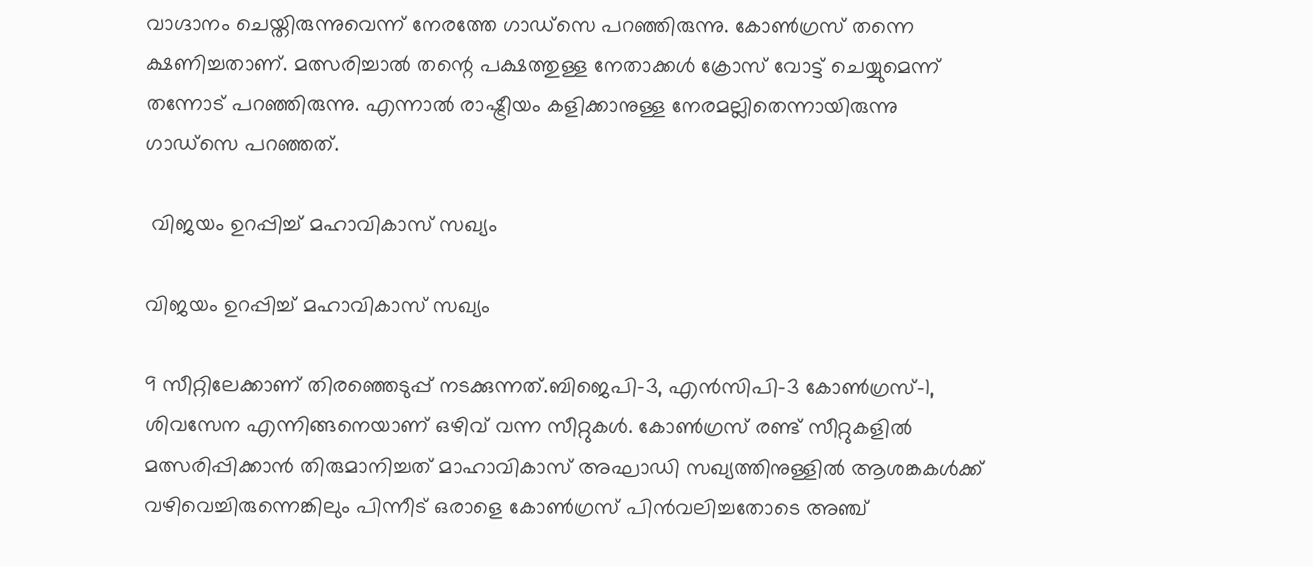വാഗ്ദാനം ചെയ്തിരുന്നുവെന്ന് നേരത്തേ ഗാഡ്സെ പറഞ്ഞിരുന്നു. കോൺഗ്രസ് തന്നെ ക്ഷണിച്ചതാണ്. മത്സരിച്ചാൽ തന്റെ പക്ഷത്തുള്ള നേതാക്കൾ ക്രോസ് വോട്ട് ചെയ്യുമെന്ന് തന്നോട് പറ‍ഞ്ഞിരുന്നു. എന്നാൽ രാഷ്ട്രീയം കളിക്കാനുള്ള നേരമല്ലിതെന്നായിരുന്നു ഗാഡ്സെ പറഞ്ഞത്.

 വിജയം ഉറപ്പിച്ച് മഹാവികാസ് സഖ്യം

വിജയം ഉറപ്പിച്ച് മഹാവികാസ് സഖ്യം

9 സീറ്റിലേക്കാണ് തിരഞ്ഞെടുപ്പ് നടക്കുന്നത്.ബിജെപി-3, എന്‍സിപി-3 കോണ്‍ഗ്രസ്-1, ശിവസേന എന്നിങ്ങനെയാണ് ഒഴിവ് വന്ന സീറ്റുകള്‍. കോൺഗ്രസ് രണ്ട് സീറ്റുകളിൽ മത്സരിപ്പിക്കാൻ തിരുമാനിച്ചത് മാഹാവികാസ് അഘാഡി സഖ്യത്തിനുള്ളിൽ ആശങ്കകൾക്ക് വഴിവെച്ചിരുന്നെങ്കിലും പിന്നീട് ഒരാളെ കോൺഗ്രസ് പിൻവലിച്ചതോടെ അഞ്ച്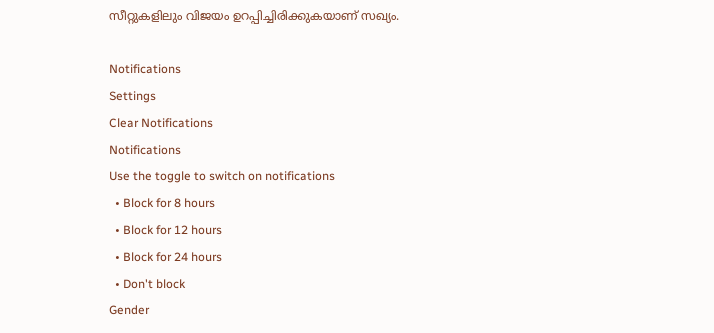സീറ്റുകളിലും വിജയം ഉറപ്പിച്ചിരിക്കുകയാണ് സഖ്യം.

Notifications
Settings
Clear Notifications
Notifications
Use the toggle to switch on notifications
  • Block for 8 hours
  • Block for 12 hours
  • Block for 24 hours
  • Don't block
Gender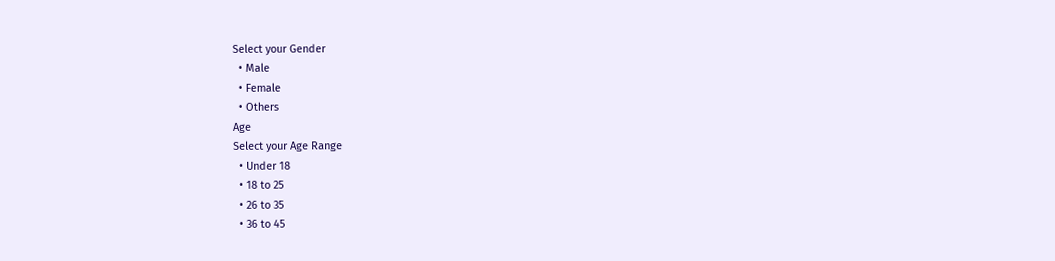Select your Gender
  • Male
  • Female
  • Others
Age
Select your Age Range
  • Under 18
  • 18 to 25
  • 26 to 35
  • 36 to 45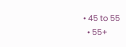• 45 to 55
  • 55+